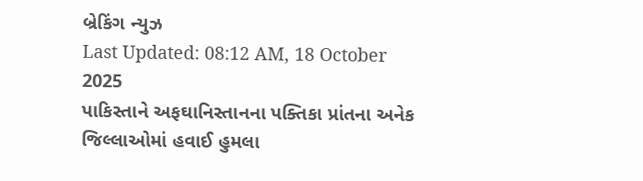બ્રેકિંગ ન્યુઝ
Last Updated: 08:12 AM, 18 October 2025
પાકિસ્તાને અફઘાનિસ્તાનના પક્તિકા પ્રાંતના અનેક જિલ્લાઓમાં હવાઈ હુમલા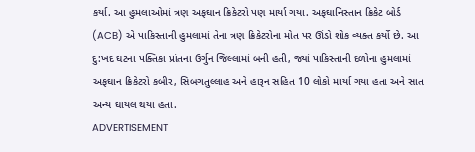કર્યા. આ હુમલાઓમાં ત્રણ અફઘાન ક્રિકેટરો પણ માર્યા ગયા. અફઘાનિસ્તાન ક્રિકેટ બોર્ડ (ACB) એ પાકિસ્તાની હુમલામાં તેના ત્રણ ક્રિકેટરોના મોત પર ઊંડો શોક વ્યક્ત કર્યો છે. આ દુ:ખદ ઘટના પક્તિકા પ્રાંતના ઉર્ગુન જિલ્લામાં બની હતી, જ્યાં પાકિસ્તાની દળોના હુમલામાં અફઘાન ક્રિકેટરો કબીર, સિબગતુલ્લાહ અને હારૂન સહિત 10 લોકો માર્યા ગયા હતા અને સાત અન્ય ઘાયલ થયા હતા.
ADVERTISEMENT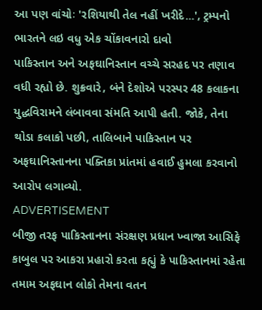આ પણ વાંચોઃ 'રશિયાથી તેલ નહીં ખરીદે...', ટ્રમ્પનો ભારતને લઇ વધુ એક ચોંકાવનારો દાવો
પાકિસ્તાન અને અફઘાનિસ્તાન વચ્ચે સરહદ પર તણાવ વધી રહ્યો છે. શુક્રવારે, બંને દેશોએ પરસ્પર 48 કલાકના યુદ્ધવિરામને લંબાવવા સંમતિ આપી હતી. જોકે, તેના થોડા કલાકો પછી, તાલિબાને પાકિસ્તાન પર અફઘાનિસ્તાનના પક્તિકા પ્રાંતમાં હવાઈ હુમલા કરવાનો આરોપ લગાવ્યો.
ADVERTISEMENT
બીજી તરફ પાકિસ્તાનના સંરક્ષણ પ્રધાન ખ્વાજા આસિફે કાબુલ પર આકરા પ્રહારો કરતા કહ્યું કે પાકિસ્તાનમાં રહેતા તમામ અફઘાન લોકો તેમના વતન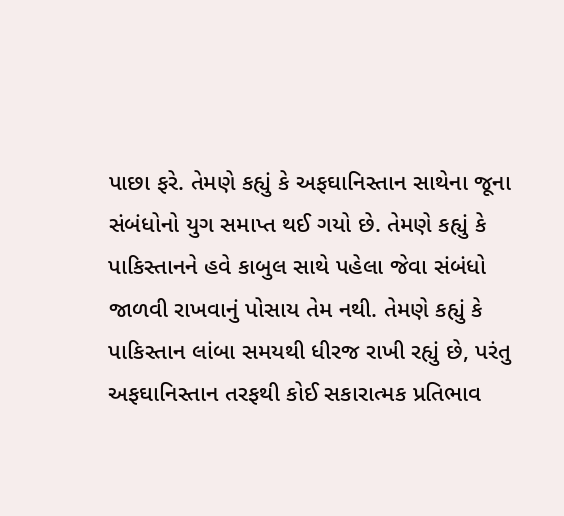પાછા ફરે. તેમણે કહ્યું કે અફઘાનિસ્તાન સાથેના જૂના સંબંધોનો યુગ સમાપ્ત થઈ ગયો છે. તેમણે કહ્યું કે પાકિસ્તાનને હવે કાબુલ સાથે પહેલા જેવા સંબંધો જાળવી રાખવાનું પોસાય તેમ નથી. તેમણે કહ્યું કે પાકિસ્તાન લાંબા સમયથી ધીરજ રાખી રહ્યું છે, પરંતુ અફઘાનિસ્તાન તરફથી કોઈ સકારાત્મક પ્રતિભાવ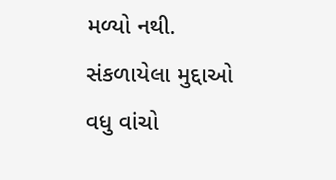મળ્યો નથી.
સંકળાયેલા મુદ્દાઓ
વધુ વાંચો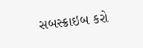સબસ્ક્રાઇબ કરો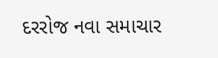દરરોજ નવા સમાચાર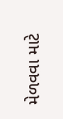મેળવવા માટે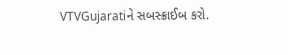VTVGujaratiને સબસ્ક્રાઈબ કરો.